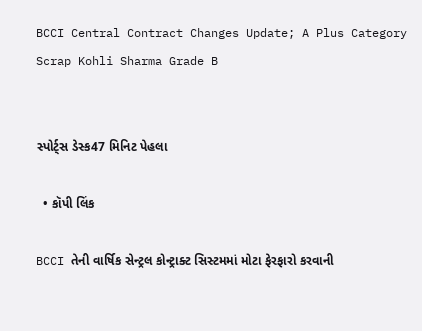BCCI Central Contract Changes Update; A Plus Category Scrap Kohli Sharma Grade B


સ્પોર્ટ્સ ડેસ્ક47 મિનિટ પેહલા

  • કૉપી લિંક

BCCI તેની વાર્ષિક સેન્ટ્રલ કોન્ટ્રાક્ટ સિસ્ટમમાં મોટા ફેરફારો કરવાની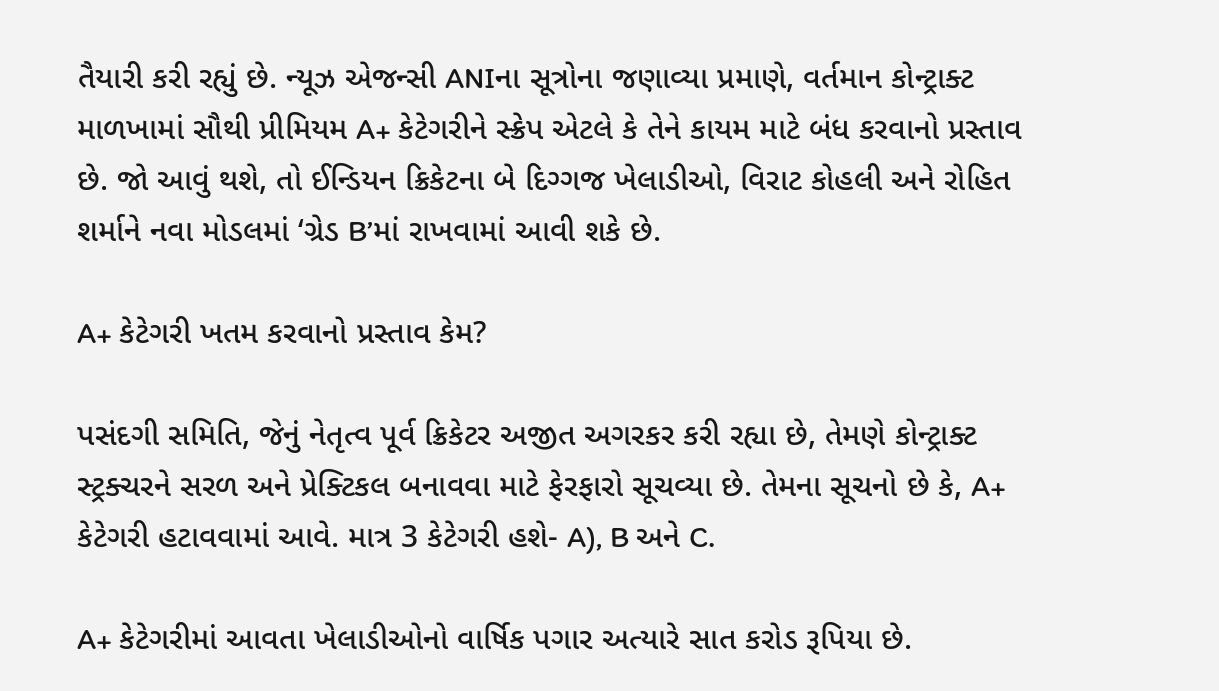તૈયારી કરી રહ્યું છે. ન્યૂઝ એજન્સી ANIના સૂત્રોના જણાવ્યા પ્રમાણે, વર્તમાન કોન્ટ્રાક્ટ માળખામાં સૌથી પ્રીમિયમ A+ કેટેગરીને સ્ક્રેપ એટલે કે તેને કાયમ માટે બંધ કરવાનો પ્રસ્તાવ છે. જો આવું થશે, તો ઈન્ડિયન ક્રિકેટના બે દિગ્ગજ ખેલાડીઓ, વિરાટ કોહલી અને રોહિત શર્માને નવા મોડલમાં ‘ગ્રેડ B’માં રાખવામાં આવી શકે છે.

A+ કેટેગરી ખતમ કરવાનો પ્રસ્તાવ કેમ?

પસંદગી સમિતિ, જેનું નેતૃત્વ પૂર્વ ક્રિકેટર અજીત અગરકર કરી રહ્યા છે, તેમણે કોન્ટ્રાક્ટ સ્ટ્રક્ચરને સરળ અને પ્રેક્ટિકલ બનાવવા માટે ફેરફારો સૂચવ્યા છે. તેમના સૂચનો છે કે, A+ કેટેગરી હટાવવામાં આવે. માત્ર 3 કેટેગરી હશે- A), B અને C.

A+ કેટેગરીમાં આવતા ખેલાડીઓનો વાર્ષિક પગાર અત્યારે સાત કરોડ રૂપિયા છે.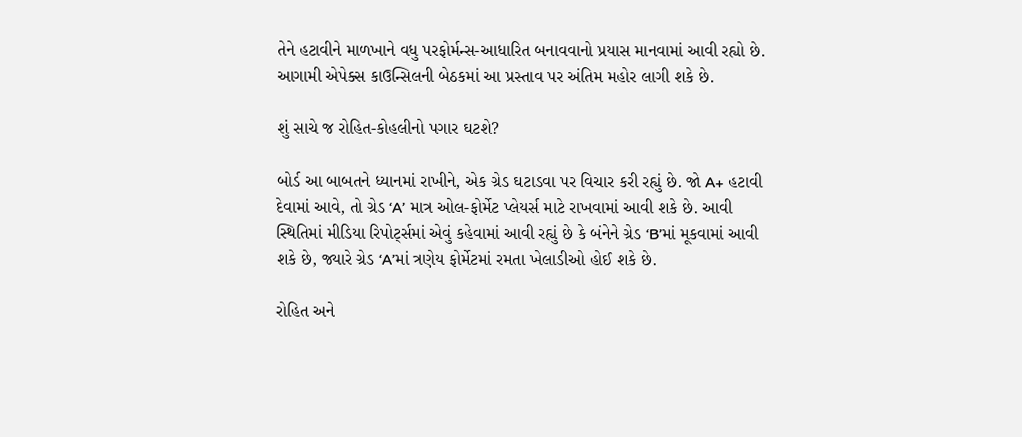તેને હટાવીને માળખાને વધુ પરફોર્મન્સ-આધારિત બનાવવાનો પ્રયાસ માનવામાં આવી રહ્યો છે. આગામી એપેક્સ કાઉન્સિલની બેઠકમાં આ પ્રસ્તાવ પર અંતિમ મહોર લાગી શકે છે.

શું સાચે જ રોહિત-કોહલીનો પગાર ઘટશે?

બોર્ડ આ બાબતને ધ્યાનમાં રાખીને, એક ગ્રેડ ઘટાડવા પર વિચાર કરી રહ્યું છે. જો A+ હટાવી દેવામાં આવે, તો ગ્રેડ ‘A’ માત્ર ઓલ-ફોર્મેટ પ્લેયર્સ માટે રાખવામાં આવી શકે છે. આવી સ્થિતિમાં મીડિયા રિપોર્ટ્સમાં એવું કહેવામાં આવી રહ્યું છે કે બંનેને ગ્રેડ ‘B’માં મૂકવામાં આવી શકે છે, જ્યારે ગ્રેડ ‘A’માં ત્રણેય ફોર્મેટમાં રમતા ખેલાડીઓ હોઈ શકે છે.

રોહિત અને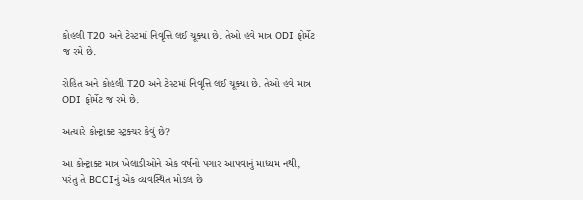કોહલી T20 અને ટેસ્ટમાં નિવૃત્તિ લઈ ચૂક્યા છે. તેઓ હવે માત્ર ODI ફોર્મેટ જ રમે છે.

રોહિત અને કોહલી T20 અને ટેસ્ટમાં નિવૃત્તિ લઈ ચૂક્યા છે. તેઓ હવે માત્ર ODI ફોર્મેટ જ રમે છે.

અત્યારે કોન્ટ્રાક્ટ સ્ટ્રક્ચર કેવું છે?

આ કોન્ટ્રાક્ટ માત્ર ખેલાડીઓને એક વર્ષનો પગાર આપવાનું માધ્યમ નથી, પરંતુ તે BCCIનું એક વ્યવસ્થિત મોડલ છે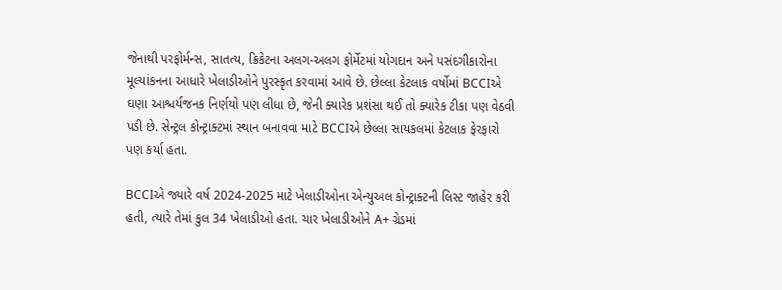જેનાથી પરફોર્મન્સ, સાતત્ય, ક્રિકેટના અલગ-અલગ ફોર્મેટમાં યોગદાન અને પસંદગીકારોના મૂલ્યાંકનના આધારે ખેલાડીઓને પુરસ્કૃત કરવામાં આવે છે. છેલ્લા કેટલાક વર્ષોમાં BCCIએ ઘણા આશ્ચર્યજનક નિર્ણયો પણ લીધા છે, જેની ક્યારેક પ્રશંસા થઈ તો ક્યારેક ટીકા પણ વેઠવી પડી છે. સેન્ટ્રલ કોન્ટ્રાક્ટમાં સ્થાન બનાવવા માટે BCCIએ છેલ્લા સાયકલમાં કેટલાક ફેરફારો પણ કર્યા હતા.

BCCIએ જ્યારે વર્ષ 2024-2025 માટે ખેલાડીઓના એન્યુઅલ કોન્ટ્રાક્ટની લિસ્ટ જાહેર કરી હતી, ત્યારે તેમાં કુલ 34 ખેલાડીઓ હતા. ચાર ખેલાડીઓને A+ ગ્રેડમાં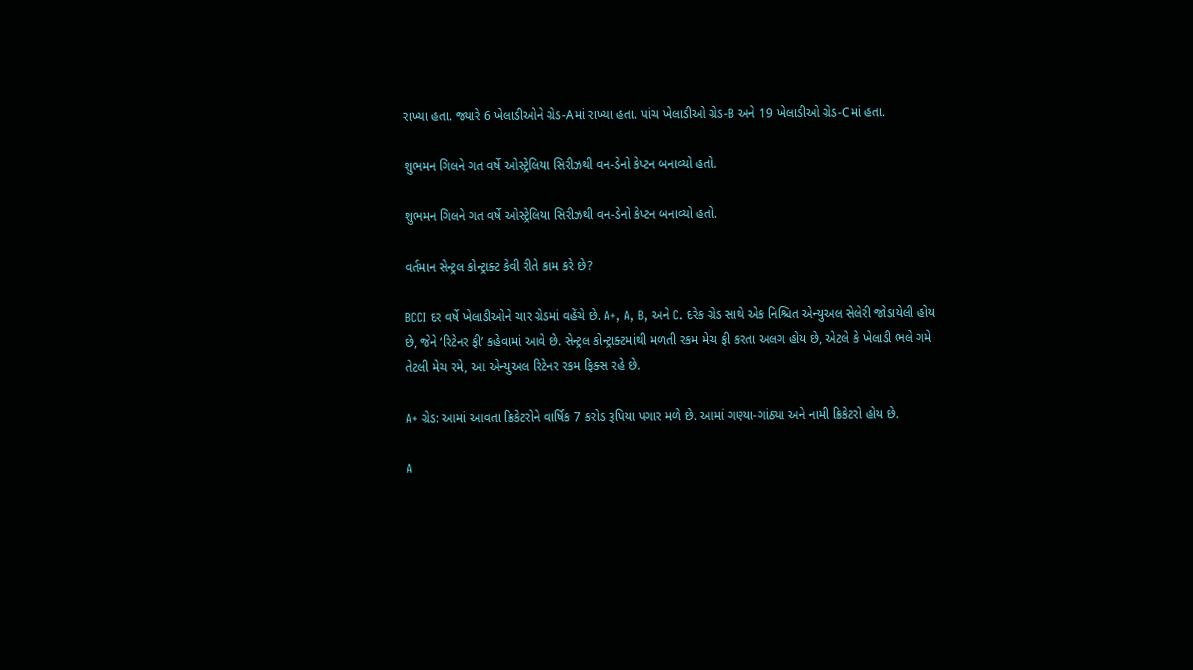રાખ્યા હતા. જ્યારે 6 ખેલાડીઓને ગ્રેડ-Aમાં રાખ્યા હતા. પાંચ ખેલાડીઓ ગ્રેડ-B અને 19 ખેલાડીઓ ગ્રેડ-Cમાં હતા.

શુભમન ગિલને ગત વર્ષે ઓસ્ટ્રેલિયા સિરીઝથી વન-ડેનો કેપ્ટન બનાવ્યો હતો.

શુભમન ગિલને ગત વર્ષે ઓસ્ટ્રેલિયા સિરીઝથી વન-ડેનો કેપ્ટન બનાવ્યો હતો.

વર્તમાન સેન્ટ્રલ કોન્ટ્રાક્ટ કેવી રીતે કામ કરે છે?

BCCI દર વર્ષે ખેલાડીઓને ચાર ગ્રેડમાં વહેંચે છે. A+, A, B, અને C. દરેક ગ્રેડ સાથે એક નિશ્ચિત એન્યુઅલ સેલેરી જોડાયેલી હોય છે, જેને ‘રિટેનર ફી’ કહેવામાં આવે છે. સેન્ટ્રલ કોન્ટ્રાક્ટમાંથી મળતી રકમ મેચ ફી કરતા અલગ હોય છે, એટલે કે ખેલાડી ભલે ગમે તેટલી મેચ રમે, આ એન્યુઅલ રિટેનર રકમ ફિક્સ રહે છે.

A+ ગ્રેડ: આમાં આવતા ક્રિકેટરોને વાર્ષિક 7 કરોડ રૂપિયા પગાર મળે છે. આમાં ગણ્યા-ગાંઠ્યા અને નામી ક્રિકેટરો હોય છે.

A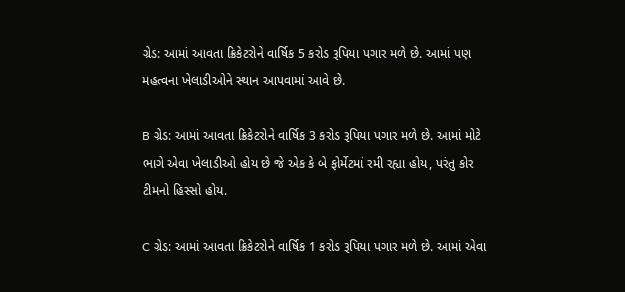ગ્રેડ: આમાં આવતા ક્રિકેટરોને વાર્ષિક 5 કરોડ રૂપિયા પગાર મળે છે. આમાં પણ મહત્વના ખેલાડીઓને સ્થાન આપવામાં આવે છે.

B ગ્રેડ: આમાં આવતા ક્રિકેટરોને વાર્ષિક 3 કરોડ રૂપિયા પગાર મળે છે. આમાં મોટે ભાગે એવા ખેલાડીઓ હોય છે જે એક કે બે ફોર્મેટમાં રમી રહ્યા હોય, પરંતુ કોર ટીમનો હિસ્સો હોય.

C ગ્રેડ: આમાં આવતા ક્રિકેટરોને વાર્ષિક 1 કરોડ રૂપિયા પગાર મળે છે. આમાં એવા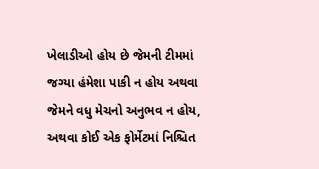ખેલાડીઓ હોય છે જેમની ટીમમાં જગ્યા હંમેશા પાકી ન હોય અથવા જેમને વધુ મેચનો અનુભવ ન હોય, અથવા કોઈ એક ફોર્મેટમાં નિશ્ચિત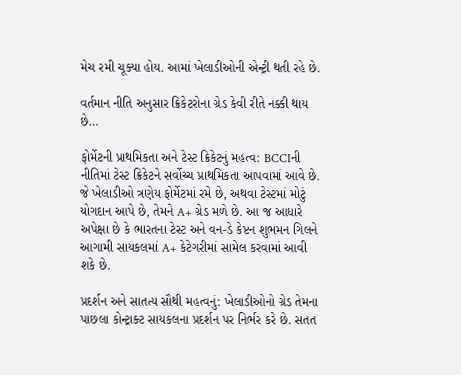મેચ રમી ચૂક્યા હોય. આમાં ખેલાડીઓની એન્ટ્રી થતી રહે છે.

વર્તમાન નીતિ અનુસાર ક્રિકેટરોના ગ્રેડ કેવી રીતે નક્કી થાય છે…

ફોર્મેટની પ્રાથમિકતા અને ટેસ્ટ ક્રિકેટનું મહત્વ: BCCIની નીતિમાં ટેસ્ટ ક્રિકેટને સર્વોચ્ચ પ્રાથમિકતા આપવામાં આવે છે. જે ખેલાડીઓ ત્રણેય ફોર્મેટમાં રમે છે, અથવા ટેસ્ટમાં મોટું યોગદાન આપે છે, તેમને A+ ગ્રેડ મળે છે. આ જ આધારે અપેક્ષા છે કે ભારતના ટેસ્ટ અને વન-ડે કેપ્ટન શુભમન ગિલને આગામી સાયકલમાં A+ કેટેગરીમાં સામેલ કરવામાં આવી શકે છે.

પ્રદર્શન અને સાતત્ય સૌથી મહત્વનું: ખેલાડીઓનો ગ્રેડ તેમના પાછલા કોન્ટ્રાક્ટ સાયકલના પ્રદર્શન પર નિર્ભર કરે છે. સતત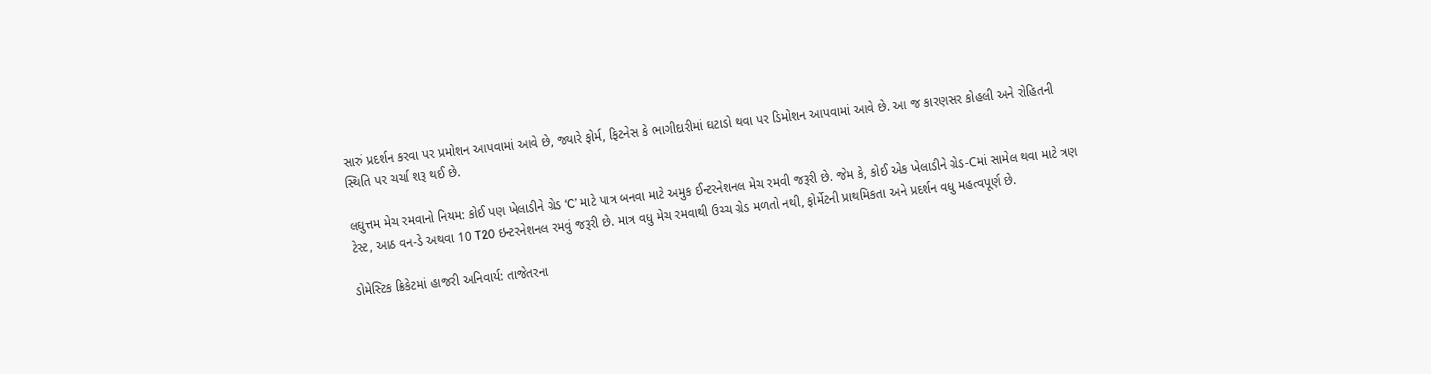સારું પ્રદર્શન કરવા પર પ્રમોશન આપવામાં આવે છે, જ્યારે ફોર્મ, ફિટનેસ કે ભાગીદારીમાં ઘટાડો થવા પર ડિમોશન આપવામાં આવે છે. આ જ કારણસર કોહલી અને રોહિતની સ્થિતિ પર ચર્ચા શરૂ થઈ છે.

લઘુત્તમ મેચ રમવાનો નિયમ: કોઈ પણ ખેલાડીને ગ્રેડ ‘C’ માટે પાત્ર બનવા માટે અમુક ઈન્ટરનેશનલ મેચ રમવી જરૂરી છે. જેમ કે, કોઈ એક ખેલાડીને ગ્રેડ-Cમાં સામેલ થવા માટે ત્રણ ટેસ્ટ, આઠ વન-ડે અથવા 10 T20 ઇન્ટરનેશનલ રમવું જરૂરી છે. માત્ર વધુ મેચ રમવાથી ઉચ્ચ ગ્રેડ મળતો નથી, ફોર્મેટની પ્રાથમિકતા અને પ્રદર્શન વધુ મહત્વપૂર્ણ છે.

ડોમેસ્ટિક ક્રિકેટમાં હાજરી અનિવાર્ય: તાજેતરના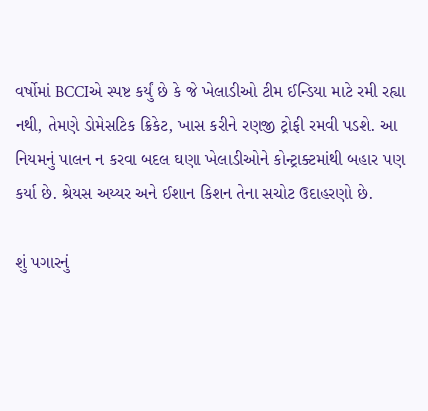વર્ષોમાં BCCIએ સ્પષ્ટ કર્યું છે કે જે ખેલાડીઓ ટીમ ઈન્ડિયા માટે રમી રહ્યા નથી, તેમણે ડોમેસટિક ક્રિકેટ, ખાસ કરીને રણજી ટ્રોફી રમવી પડશે. આ નિયમનું પાલન ન કરવા બદલ ઘણા ખેલાડીઓને કોન્ટ્રાક્ટમાંથી બહાર પણ કર્યા છે. શ્રેયસ અય્યર અને ઈશાન કિશન તેના સચોટ ઉદાહરણો છે.

શું પગારનું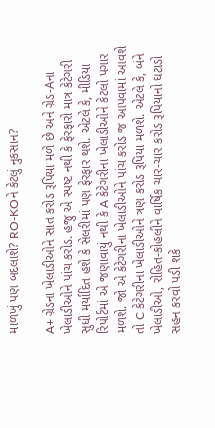માળખું પણ બદલાશે? RO-KOને કેટલું નુકસાન?

A+ ગ્રેડના ખેલાડીઓને સાત કરોડ રૂપિયા મળે છે અને ગ્રેડ-Aના ખેલાડીઓને પાંચ કરોડ. હજુ એ સ્પષ્ટ નથી કે ફેરફારો માત્ર કેટેગરી સુધી મર્યાદિત હશે કે સેલરીમાં પણ ફેરફાર થશે. એટલે કે, મીડિયા રિપોર્ટમાં એ જણાવાયું નથી કે A કેટેગરીના ખેલાડીઓને કેટલો પગાર મળશે. જો એ કેટેગરીના ખેલાડીઓને પાંચ કરોડ જ આપવામાં આવશે તો C કેટેગરીના ખેલાડીઓને ત્રણ કરોડ રૂપિયા મળશે. એટલે કે, બંને ખેલાડીઓ, રોહિત-કોહલીને વાર્ષિક ચાર-ચાર કરોડ રૂપિયાનો ઘટાડો સહન કરવો પડી શકે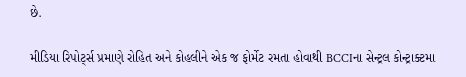છે.

મીડિયા રિપોર્ટ્સ પ્રમાણે રોહિત અને કોહલીને એક જ ફોર્મેટ રમતા હોવાથી BCCIના સેન્ટ્રલ કોન્ટ્રાક્ટમા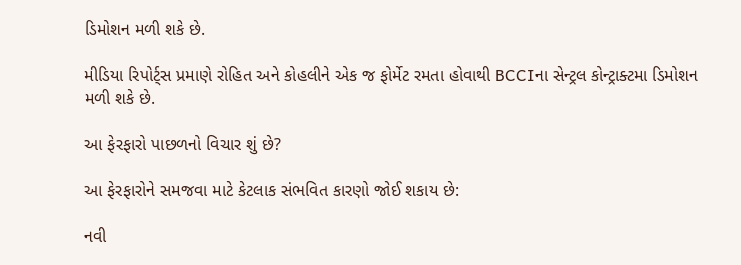ડિમોશન મળી શકે છે.

મીડિયા રિપોર્ટ્સ પ્રમાણે રોહિત અને કોહલીને એક જ ફોર્મેટ રમતા હોવાથી BCCIના સેન્ટ્રલ કોન્ટ્રાક્ટમા ડિમોશન મળી શકે છે.

આ ફેરફારો પાછળનો વિચાર શું છે?

આ ફેરફારોને સમજવા માટે કેટલાક સંભવિત કારણો જોઈ શકાય છે:

નવી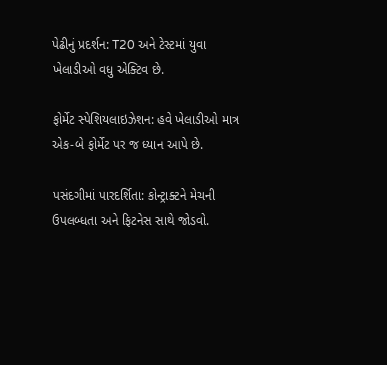પેઢીનું પ્રદર્શન: T20 અને ટેસ્ટમાં યુવા ખેલાડીઓ વધુ એક્ટિવ છે.

ફોર્મેટ સ્પેશિયલાઇઝેશન: હવે ખેલાડીઓ માત્ર એક-બે ફોર્મેટ પર જ ધ્યાન આપે છે.

પસંદગીમાં પારદર્શિતા: કોન્ટ્રાક્ટને મેચની ઉપલબ્ધતા અને ફિટનેસ સાથે જોડવો.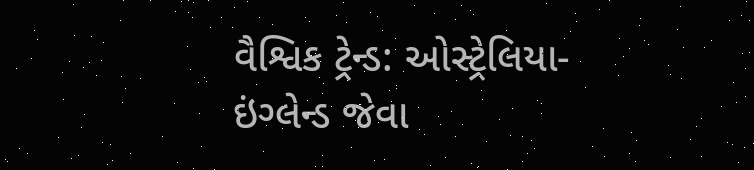વૈશ્વિક ટ્રેન્ડ: ઓસ્ટ્રેલિયા-ઇંગ્લેન્ડ જેવા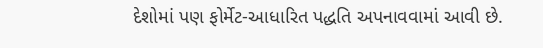દેશોમાં પણ ફોર્મેટ-આધારિત પદ્ધતિ અપનાવવામાં આવી છે.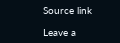Source link

Leave a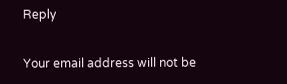Reply

Your email address will not be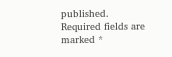published. Required fields are marked *